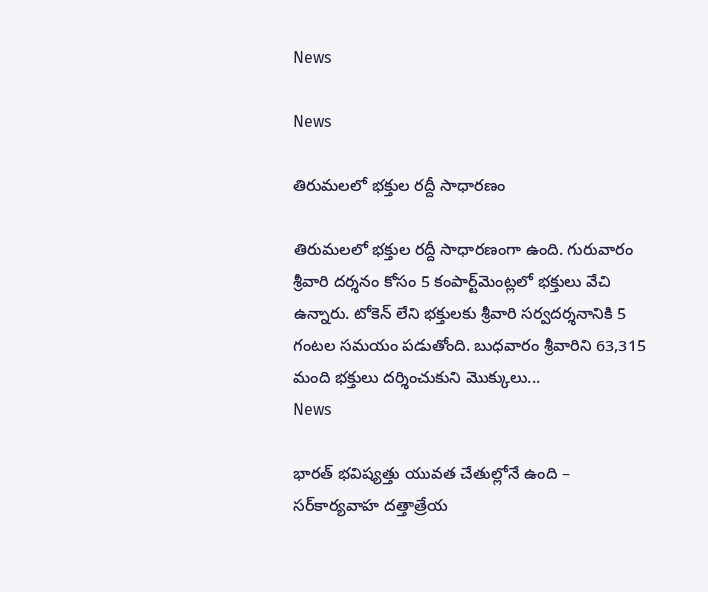News

News

తిరుమలలో భక్తుల రద్దీ సాధారణం

తిరుమలలో భక్తుల రద్దీ సాధారణంగా ఉంది. గురువారం శ్రీవారి దర్శనం కోసం 5 కంపార్ట్‌మెంట్లలో భక్తులు వేచి ఉన్నారు. టోకెన్ లేని భక్తులకు శ్రీవారి సర్వదర్శనానికి 5 గంటల సమయం పడుతోంది. బుధవారం శ్రీవారిని 63,315 మంది భక్తులు దర్శించుకుని మొక్కులు...
News

భారత్‌ భవిష్యత్తు యువత చేతుల్లోనే ఉంది – సర్‌కార్యవాహ దత్తాత్రేయ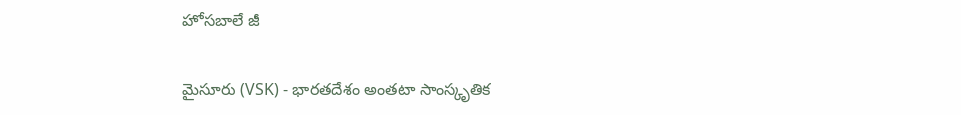హోసబాలే జీ

మైసూరు (VSK) - భారతదేశం అంతటా సాంస్కృతిక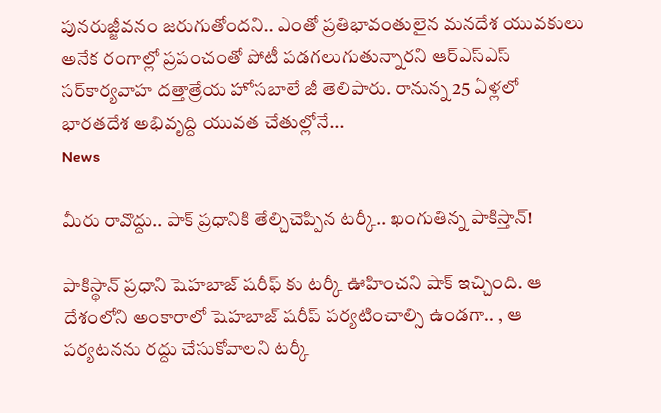పునరుజ్జీవనం జరుగుతోందని.. ఎంతో ప్రతిభావంతులైన మనదేశ యువకులు అనేక రంగాల్లో ప్రపంచంతో పోటీ పడగలుగుతున్నారని ఆర్‌ఎస్‌ఎస్ సర్‌కార్యవాహ దత్తాత్రేయ హోసబాలే జీ తెలిపారు. రానున్న 25 ఏళ్లలో భారతదేశ అభివృద్ది యువత చేతుల్లోనే...
News

మీరు రావొద్దు.. పాక్‌ ప్రధానికి తేల్చిచెప్పిన టర్కీ.. ఖంగుతిన్న పాకిస్తాన్‌!

పాకిస్థాన్ ప్రధాని షెహబాజ్ షరీఫ్ కు టర్కీ ఊహించని షాక్ ఇచ్చింది. ఆ దేశంలోని అంకారాలో షెహబాజ్ షరీప్ పర్యటించాల్సి ఉండగా.. , ఆ పర్యటనను రద్దు చేసుకోవాలని టర్కీ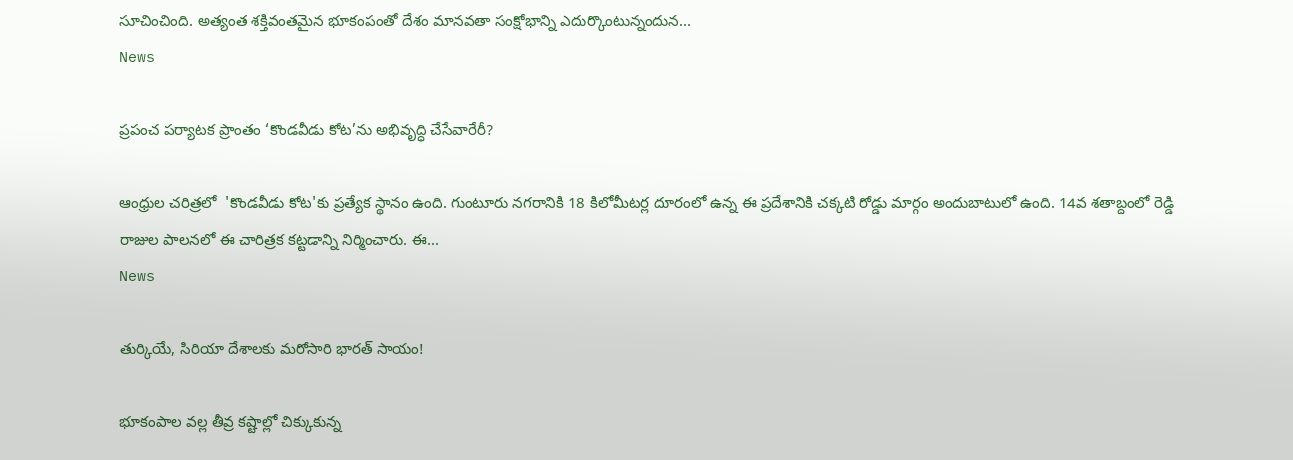సూచించింది. అత్యంత శక్తివంతమైన భూకంపంతో దేశం మానవతా సంక్షోభాన్ని ఎదుర్కొంటున్నందున...
News

ప్రపంచ పర్యాటక ప్రాంతం ‘కొండవీడు కోట’ను అభివృద్ధి చేసేవారేరీ?

ఆంధ్రుల చరిత్రలో  'కొండవీడు కోట'కు ప్రత్యేక స్థానం ఉంది. గుంటూరు నగరానికి 18 కిలోమీటర్ల దూరంలో ఉన్న ఈ ప్రదేశానికి చక్కటి రోడ్డు మార్గం అందుబాటులో ఉంది. 14వ శతాబ్దంలో రెడ్డి రాజుల పాలనలో ఈ చారిత్రక కట్టడాన్ని నిర్మించారు. ఈ...
News

తుర్కియే, సిరియా దేశాలకు మరోసారి భారత్‌ సాయం!

భూకంపాల వల్ల తీవ్ర కష్టాల్లో చిక్కుకున్న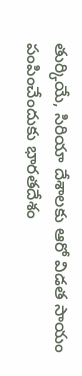తుర్కియే, సిరియా దేశాలకు ఆరో విడత సాయం పంపించేందుకు భారతదేశం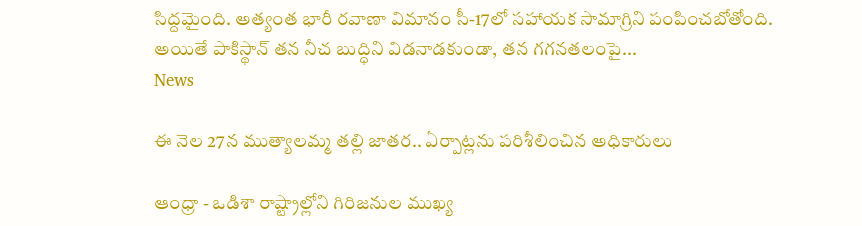సిద్దమైంది. అత్యంత భారీ రవాణా విమానం సీ-17లో సహాయక సామాగ్రిని పంపించబోతోంది. అయితే పాకిస్థాన్ తన నీచ బుద్ధిని విడనాడకుండా, తన గగనతలంపై...
News

ఈ నెల 27న ముత్యాలమ్మ తల్లి జాతర.. ఏర్పాట్లను పరిశీలించిన అధికారులు

ఆంధ్రా - ఒడిశా రాష్ట్రాల్లోని గిరిజనుల ముఖ్య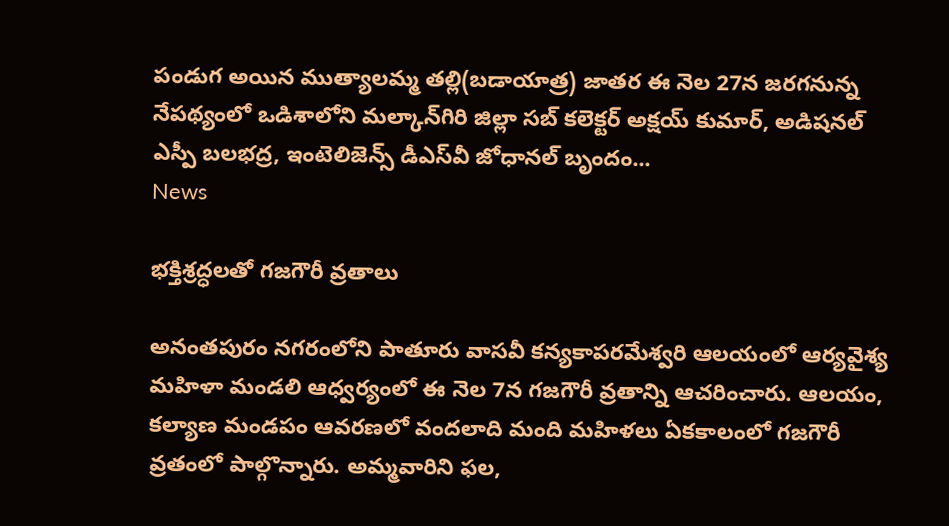పండుగ అయిన ముత్యాలమ్మ తల్లి(బడాయాత్ర) జాతర ఈ నెల 27న జరగనున్న నేపథ్యంలో ఒడిశాలోని మల్కాన్‌గిరి జిల్లా సబ్‌ కలెక్టర్‌ అక్షయ్‌ కుమార్‌, అడిషనల్‌ ఎస్పీ బలభద్ర, ఇంటెలిజెన్స్‌ డీఎస్‌వీ జోధానల్‌ బృందం...
News

భక్తిశ్రద్ధలతో గజగౌరీ వ్రతాలు

అనంతపురం నగరంలోని పాతూరు వాసవీ కన్యకాపరమేశ్వరి ఆలయంలో ఆర్యవైశ్య మహిళా మండలి ఆధ్వర్యంలో ఈ నెల 7న గజగౌరీ వ్రతాన్ని ఆచరించారు. ఆలయం, కల్యాణ మండపం ఆవరణలో వందలాది మంది మహిళలు ఏకకాలంలో గజగౌరీ వ్రతంలో పాల్గొన్నారు. అమ్మవారిని ఫల,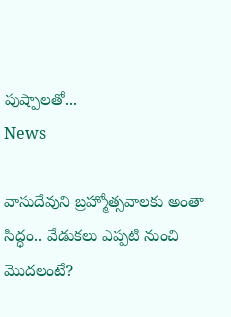పుష్పాలతో...
News

వాసుదేవుని బ్రహ్మోత్సవాలకు అంతా సిద్ధం.. వేడుకలు ఎప్పటి నుంచి మొదలంటే?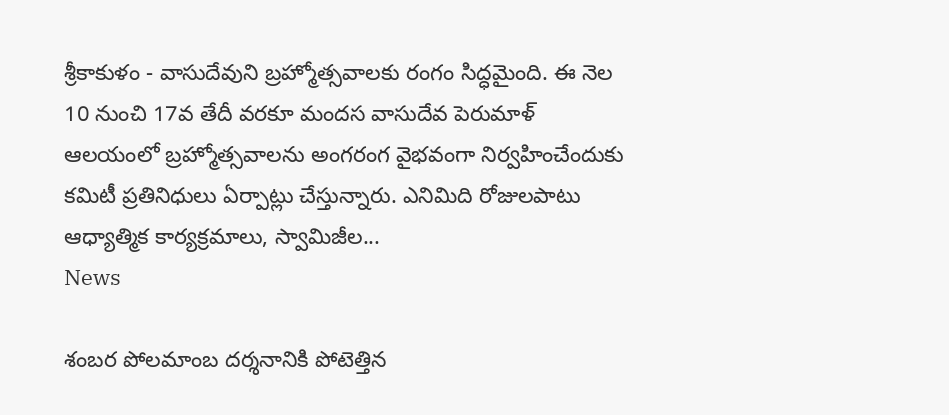శ్రీకాకుళం - వాసుదేవుని బ్రహ్మోత్సవాలకు రంగం సిద్ధమైంది. ఈ నెల 10 నుంచి 17వ తేదీ వరకూ మందస వాసుదేవ పెరుమాళ్‌ ఆలయంలో బ్రహ్మోత్సవాలను అంగరంగ వైభవంగా నిర్వహించేందుకు కమిటీ ప్రతినిధులు ఏర్పాట్లు చేస్తున్నారు. ఎనిమిది రోజులపాటు ఆధ్యాత్మిక కార్యక్రమాలు, స్వామిజీల...
News

శంబర పోలమాంబ దర్శనానికి పోటెత్తిన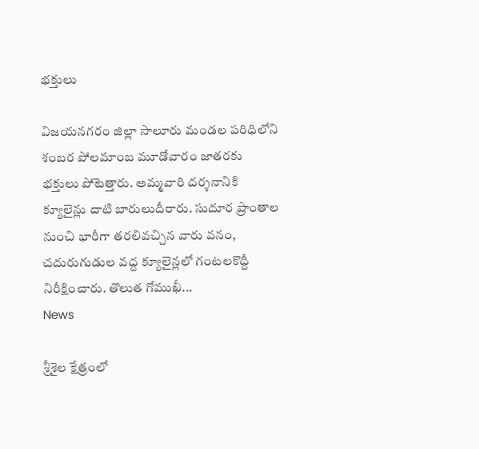భక్తులు

విజయనగరం జిల్లా సాలూరు మండల పరిధిలోని శంబర పోలమాంబ మూడోవారం జాతరకు భక్తులు పోటెత్తారు. అమ్మవారి దర్శనానికి క్యూలైన్లు దాటి బారులుదీరారు. సుదూర ప్రాంతాల నుంచి భారీగా తరలివచ్చిన వారు వనం, చదురుగుడుల వద్ద క్యూలైన్లలో గంటలకొద్దీ నిరీక్షించారు. తొలుత గోముఖీ...
News

శ్రీశైల క్షేత్రంలో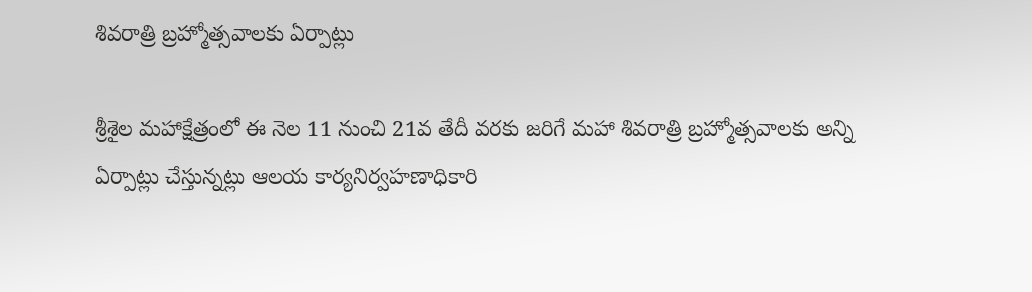శివరాత్రి బ్రహ్మోత్సవాలకు ఏర్పాట్లు

శ్రీశైల మహాక్షేత్రంలో ఈ నెల 11 నుంచి 21వ తేదీ వరకు జరిగే మహా శివరాత్రి బ్రహ్మోత్సవాలకు అన్ని ఏర్పాట్లు చేస్తున్నట్లు ఆలయ కార్యనిర్వహణాధికారి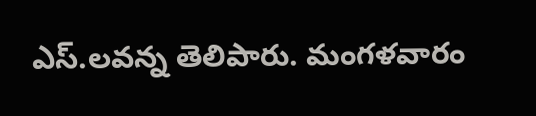ఎస్‌.లవన్న తెలిపారు. మంగళవారం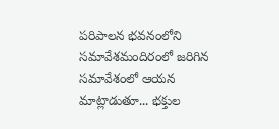పరిపాలన భవనంలోని సమావేశమందిరంలో జరిగిన సమావేశంలో ఆయన మాట్లాడుతూ... భక్తుల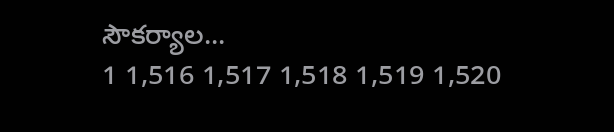సౌకర్యాల...
1 1,516 1,517 1,518 1,519 1,520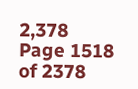2,378
Page 1518 of 2378